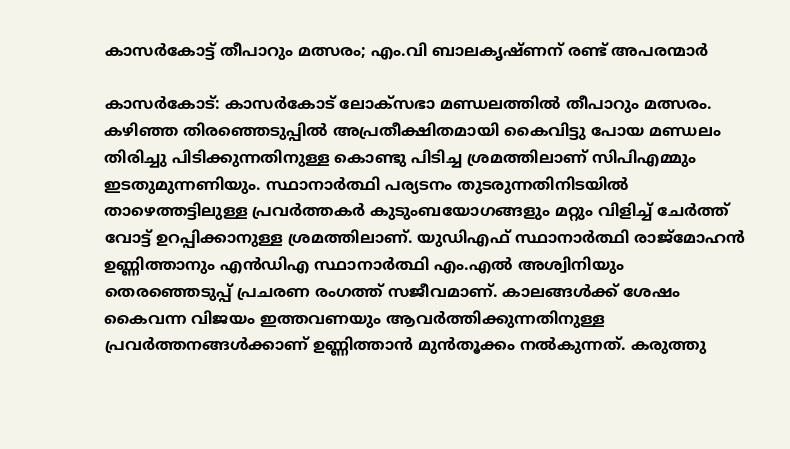കാസര്‍കോട്ട് തീപാറും മത്സരം; എം.വി ബാലകൃഷ്ണന് രണ്ട് അപരന്മാര്‍

കാസര്‍കോട്: കാസര്‍കോട് ലോക്സഭാ മണ്ഡലത്തില്‍ തീപാറും മത്സരം. കഴിഞ്ഞ തിരഞ്ഞെടുപ്പില്‍ അപ്രതീക്ഷിതമായി കൈവിട്ടു പോയ മണ്ഡലം തിരിച്ചു പിടിക്കുന്നതിനുള്ള കൊണ്ടു പിടിച്ച ശ്രമത്തിലാണ് സിപിഎമ്മും ഇടതുമുന്നണിയും. സ്ഥാനാര്‍ത്ഥി പര്യടനം തുടരുന്നതിനിടയില്‍ താഴെത്തട്ടിലുള്ള പ്രവര്‍ത്തകര്‍ കുടുംബയോഗങ്ങളും മറ്റും വിളിച്ച് ചേര്‍ത്ത് വോട്ട് ഉറപ്പിക്കാനുള്ള ശ്രമത്തിലാണ്. യുഡിഎഫ് സ്ഥാനാര്‍ത്ഥി രാജ്മോഹന്‍ ഉണ്ണിത്താനും എന്‍ഡിഎ സ്ഥാനാര്‍ത്ഥി എം.എല്‍ അശ്വിനിയും തെരഞ്ഞെടുപ്പ് പ്രചരണ രംഗത്ത് സജീവമാണ്. കാലങ്ങള്‍ക്ക് ശേഷം കൈവന്ന വിജയം ഇത്തവണയും ആവര്‍ത്തിക്കുന്നതിനുള്ള പ്രവര്‍ത്തനങ്ങള്‍ക്കാണ് ഉണ്ണിത്താന്‍ മുന്‍തൂക്കം നല്‍കുന്നത്. കരുത്തു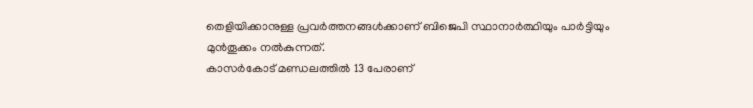തെളിയിക്കാനുള്ള പ്രവര്‍ത്തനങ്ങള്‍ക്കാണ് ബിജെപി സ്ഥാനാര്‍ത്ഥിയും പാര്‍ട്ടിയും മുന്‍തൂക്കം നല്‍കുന്നത്.
കാസര്‍കോട് മണ്ഡലത്തില്‍ 13 പേരാണ്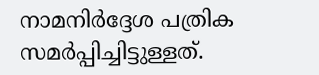നാമനിര്‍ദ്ദേശ പത്രിക സമര്‍പ്പിച്ചിട്ടുള്ളത്.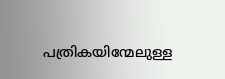പത്രികയിന്മേലുള്ള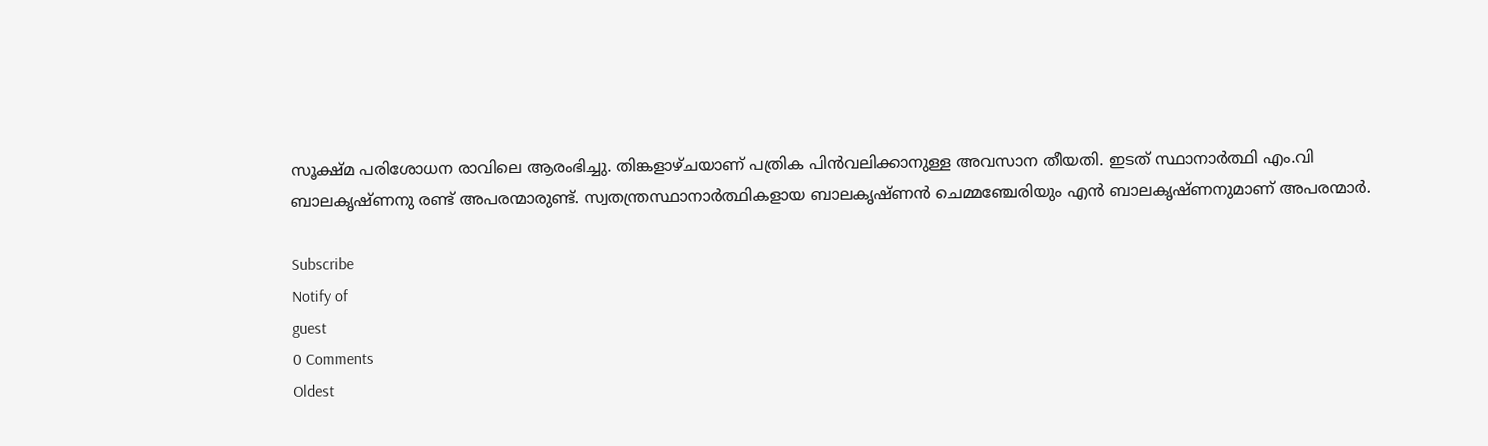സൂക്ഷ്മ പരിശോധന രാവിലെ ആരംഭിച്ചു. തിങ്കളാഴ്ചയാണ് പത്രിക പിന്‍വലിക്കാനുള്ള അവസാന തീയതി. ഇടത് സ്ഥാനാര്‍ത്ഥി എം.വി ബാലകൃഷ്ണനു രണ്ട് അപരന്മാരുണ്ട്. സ്വതന്ത്രസ്ഥാനാര്‍ത്ഥികളായ ബാലകൃഷ്ണന്‍ ചെമ്മഞ്ചേരിയും എന്‍ ബാലകൃഷ്ണനുമാണ് അപരന്മാര്‍.

Subscribe
Notify of
guest
0 Comments
Oldest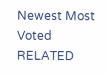Newest Most Voted
RELATED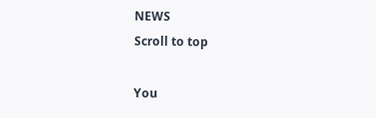NEWS
Scroll to top

You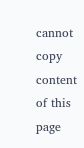cannot copy content of this page